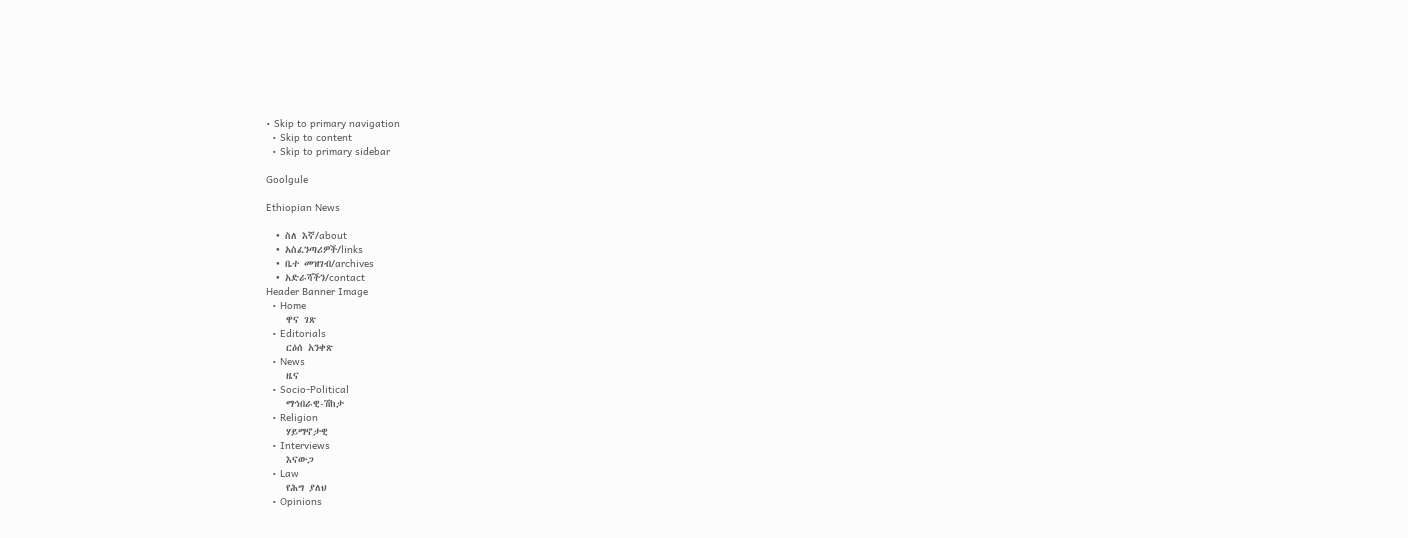• Skip to primary navigation
  • Skip to content
  • Skip to primary sidebar

Goolgule

Ethiopian News

  • ስለ እኛ/about
  • አስፈንጣሪዎች/links
  • ቤተ መዝገብ/archives
  • አድራሻችን/contact
Header Banner Image
  • Home
    ዋና ገጽ
  • Editorials
    ርዕሰ አንቀጽ
  • News
    ዜና
  • Socio-Political
    ማኅበራዊ-ሽከታ
  • Religion
    ሃይማኖታዊ
  • Interviews
    እናውጋ
  • Law
    የሕግ ያለህ
  • Opinions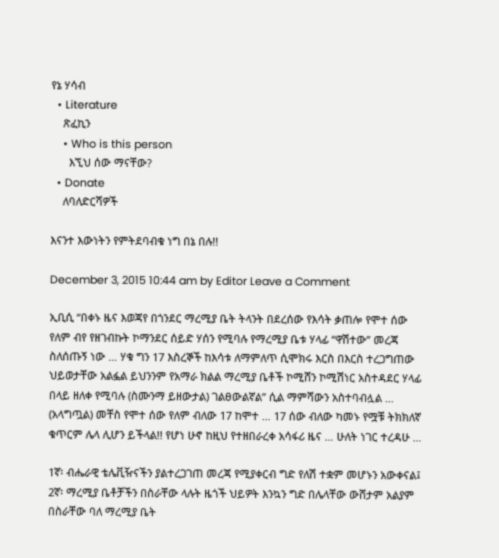የኔ ሃሳብ
  • Literature
    ጽፈኪን
    • Who is this person
      እኚህ ሰው ማናቸው?
  • Donate
    ለባለድርሻዎች

እናንተ እውነትን የምትደባብቁ ነግ በኔ በሉ!!

December 3, 2015 10:44 am by Editor Leave a Comment

ኢቢሲ “በቀኑ ዜና እወጃየ በጎንደር ማረሚያ ቤት ትላንት በደረሰው የእሳት ቃጠሎ የሞተ ሰው የለም ብየ የዘገብኩት ኮማንደር ሰይድ ሃሰን የሚባሉ የማረሚያ ቤቱ ሃላፊ “ዋሽተው” መረጃ ስለሰጡኝ ነው … ሃቁ ግን 17 እስረኞች ከእሳቱ ለማምለጥ ሲሞክሩ እርስ በእርስ ተረጋግጠው ህይወታቸው አልፏል ይህንንም የአማራ ክልል ማረሚያ ቤቶች ኮሚሸን ኮሚሽነር አስተዳደር ሃላፊ በላይ ዘለቀ የሚባሉ (ስሙንማ ይዘውታል) ገልፀውልኛል” ሲል ማምሻውን አስተባብሏል … (አላግጧል) መቸስ የሞተ ሰው የለም ብለው 17 ከሞተ … 17 ሰው ብለው ካመኑ የሟቹ ትክክለኛ ቁጥርም ሌላ ሊሆን ይችላል!! የሆነ ሁኖ ከዚህ የተዘበራረቀ አሳፋሪ ዜና … ሁለት ነገር ተረዳሁ …

1ኛ፡ ብሔራዊ ቴሌቪዥናችን ያልተረጋገጠ መረጃ የሚያቀርብ ግድ የለሽ ተቋም መሆኑን አውቀናል፤
2ኛ፡ ማረሚያ ቤቶቻችን በስራቸው ላሉት ዜጎች ህይዎት እንኳን ግድ በሌላቸው ውሸታም አልያም በስራቸው ባለ ማረሚያ ቤት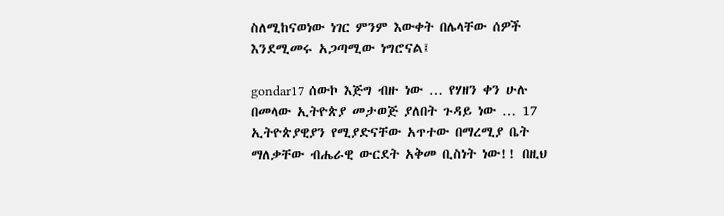ስለሚከናወነው ነገር ምንም እውቀት በሌላቸው ሰዎች እንደሚመሩ አጋጣሚው ነግሮናል፤

gondar17 ሰውኮ እጅግ ብዙ ነው … የሃዘን ቀን ሁሉ በመላው ኢትዮጵያ መታወጅ ያለበት ጉዳይ ነው … 17 ኢትዮጵያዊያን የሚያድናቸው አጥተው በማረሚያ ቤት ማለቃቸው ብሔራዊ ውርደት አቅመ ቢስነት ነው!! በዚህ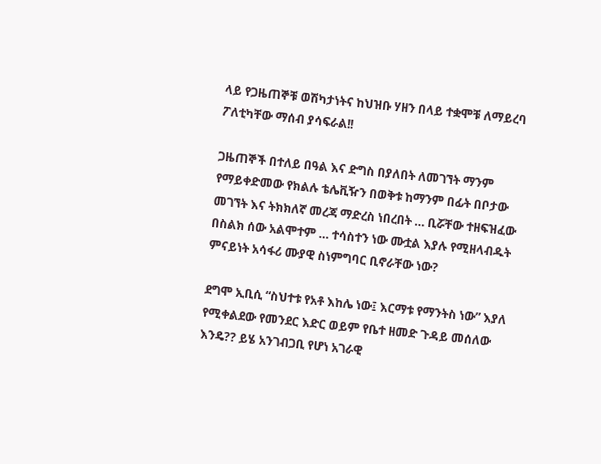ላይ የጋዜጠኞቹ ወሽካታነትና ከህዝቡ ሃዘን በላይ ተቋሞቹ ለማይረባ ፖለቲካቸው ማሰብ ያሳፍራል!!

ጋዜጠኞች በተለይ በዓል እና ድግስ በያለበት ለመገኘት ማንም የማይቀድመው የክልሉ ቴሌቪዥን በወቅቱ ከማንም በፊት በቦታው መገኘት እና ትክክለኛ መረጃ ማድረስ ነበረበት … ቢሯቸው ተዘፍዝፈው በስልክ ሰው አልሞተም … ተሳስተን ነው ሙቷል እያሉ የሚዘላብዱት ምናይነት አሳፋሪ ሙያዊ ስነምግባር ቢኖራቸው ነው?

ደግሞ ኢቢሲ “ስህተቱ የአቶ እከሌ ነው፤ እርማቱ የማንትስ ነው” እያለ የሚቀልደው የመንደር እድር ወይም የቤተ ዘመድ ጉዳይ መሰለው እንዴ?? ይሄ አንገብጋቢ የሆነ አገራዊ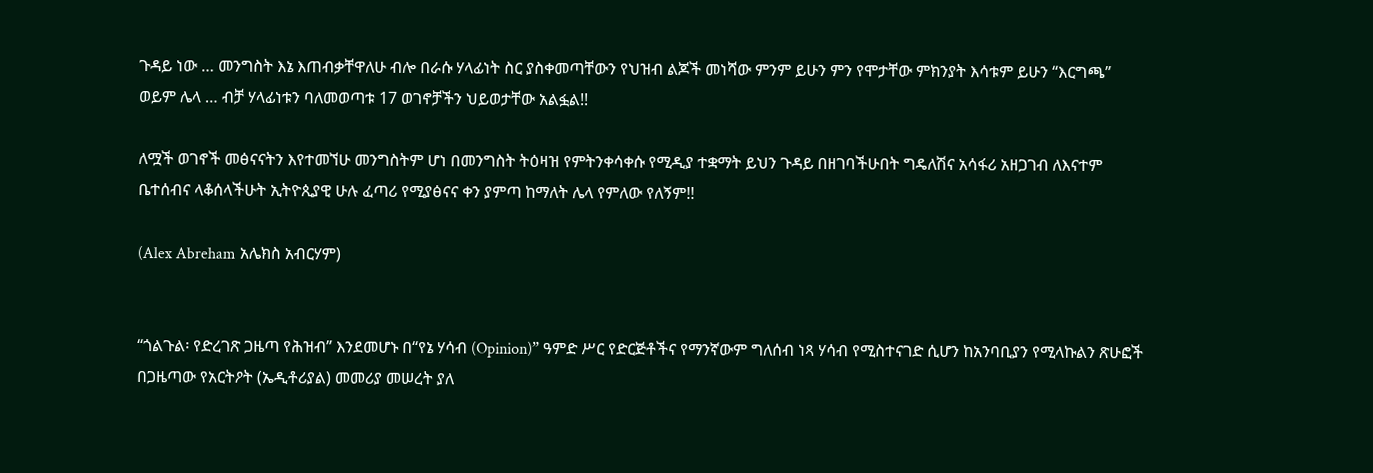ጉዳይ ነው … መንግስት እኔ እጠብቃቸዋለሁ ብሎ በራሱ ሃላፊነት ስር ያስቀመጣቸውን የህዝብ ልጆች መነሻው ምንም ይሁን ምን የሞታቸው ምክንያት እሳቱም ይሁን “እርግጫ” ወይም ሌላ … ብቻ ሃላፊነቱን ባለመወጣቱ 17 ወገኖቻችን ህይወታቸው አልፏል!!

ለሟች ወገኖች መፅናናትን እየተመኘሁ መንግስትም ሆነ በመንግስት ትዕዛዝ የምትንቀሳቀሱ የሚዲያ ተቋማት ይህን ጉዳይ በዘገባችሁበት ግዴለሽና አሳፋሪ አዘጋገብ ለእናተም ቤተሰብና ላቆሰላችሁት ኢትዮጲያዊ ሁሉ ፈጣሪ የሚያፅናና ቀን ያምጣ ከማለት ሌላ የምለው የለኝም!!

(Alex Abreham አሌክስ አብርሃም)


“ጎልጉል፡ የድረገጽ ጋዜጣ የሕዝብ” እንደመሆኑ በ“የኔ ሃሳብ (Opinion)” ዓምድ ሥር የድርጅቶችና የማንኛውም ግለሰብ ነጻ ሃሳብ የሚስተናገድ ሲሆን ከአንባቢያን የሚላኩልን ጽሁፎች በጋዜጣው የአርትዖት (ኤዲቶሪያል) መመሪያ መሠረት ያለ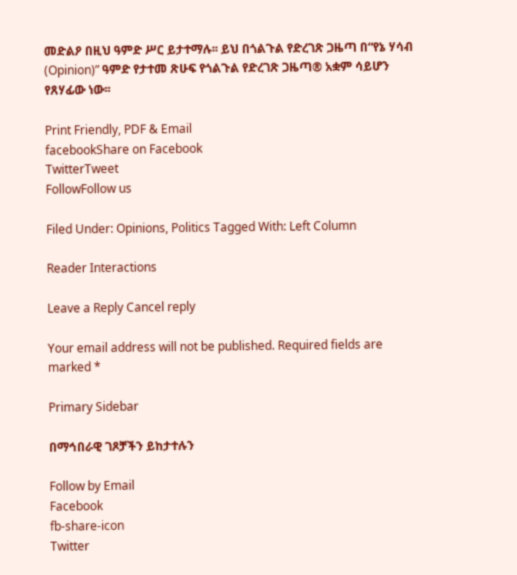መድልዖ በዚህ ዓምድ ሥር ይታተማሉ፡፡ ይህ በጎልጉል የድረገጽ ጋዜጣ በ“የኔ ሃሳብ (Opinion)” ዓምድ የታተመ ጽሁፍ የጎልጉል የድረገጽ ጋዜጣ® አቋም ሳይሆን የጸሃፊው ነው፡፡

Print Friendly, PDF & Email
facebookShare on Facebook
TwitterTweet
FollowFollow us

Filed Under: Opinions, Politics Tagged With: Left Column

Reader Interactions

Leave a Reply Cancel reply

Your email address will not be published. Required fields are marked *

Primary Sidebar

በማኅበራዊ ገጾቻችን ይከታተሉን

Follow by Email
Facebook
fb-share-icon
Twitter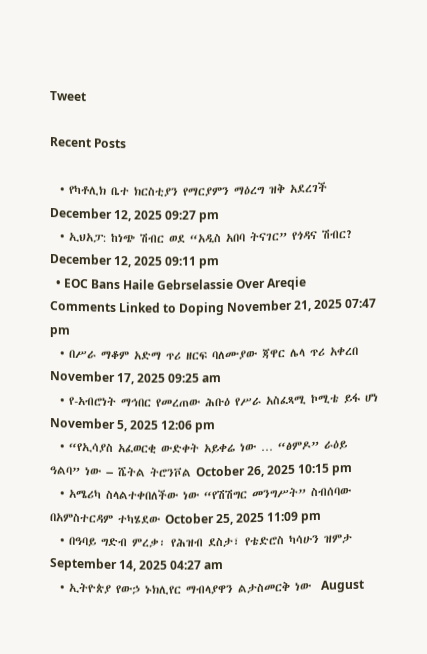Tweet

Recent Posts

  • የካቶሊክ ቤተ ክርስቲያን የማርያምን ማዕረግ ዝቅ አደረገች December 12, 2025 09:27 pm
  • ኢህአፓ: ከነጭ ሽብር ወደ “አዲስ አበባ ትናገር” የጎዳና ሽብር? December 12, 2025 09:11 pm
  • EOC Bans Haile Gebrselassie Over Areqie Comments Linked to Doping November 21, 2025 07:47 pm
  • በሥራ ማቆም አድማ ጥሪ ዘርፍ ባለሙያው ጃዋር ሌላ ጥሪ አቀረበ November 17, 2025 09:25 am
  • የ-አብሮነት ማኅበር የመረጠው ሕቡዕ የሥራ አስፈጻሚ ኮሚቴ ይፋ ሆነ November 5, 2025 12:06 pm
  • “የኢሳያስ አፈወርቂ ውድቀት አይቀሬ ነው … “ፅምዶ” ራዕይ ዓልባ” ነው – ሼትል ትሮንቮል October 26, 2025 10:15 pm
  • አሜሪካ ስላልተቀበለችው ነው “የሽሽግር መንግሥት” ስብሰባው በአምስተርዳም ተካሄደው October 25, 2025 11:09 pm
  • በዓባይ ግድብ ምረቃ፡ የሕዝብ ደስታ፣ የቴድሮስ ካሳሁን ዝምታ September 14, 2025 04:27 am
  • ኢትዮጵያ የውኃ ኑክሊየር ማብላያዋን ልታስመርቅ ነው  August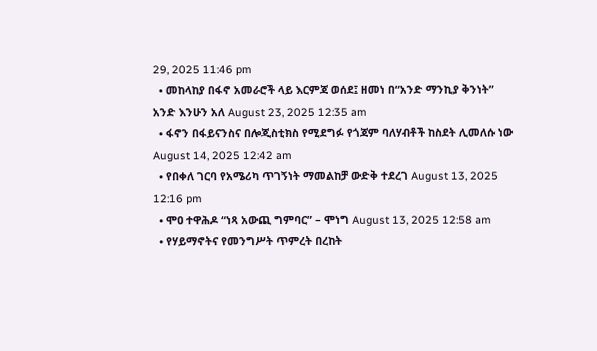29, 2025 11:46 pm
  • መከላከያ በፋኖ አመራሮች ላይ እርምጃ ወሰደ፤ ዘመነ በ“አንድ ማንኪያ ቅንነት” አንድ እንሁን አለ August 23, 2025 12:35 am
  • ፋኖን በፋይናንስና በሎጂስቲክስ የሚደግፉ የጎጃም ባለሃብቶች ከስደት ሊመለሱ ነው August 14, 2025 12:42 am
  • የበቀለ ገርባ የአሜሪካ ጥገኝነት ማመልከቻ ውድቅ ተደረገ August 13, 2025 12:16 pm
  • ሞዐ ተዋሕዶ “ነጻ አውጪ ግምባር” – ሞነግ August 13, 2025 12:58 am
  • የሃይማኖትና የመንግሥት ጥምረት በረከት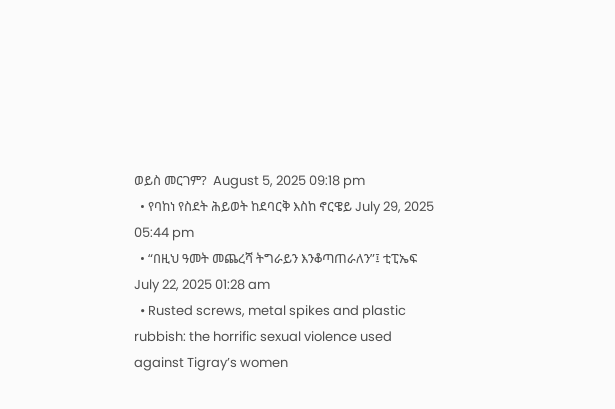ወይስ መርገም?  August 5, 2025 09:18 pm
  • የባከነ የስደት ሕይወት ከደባርቅ እስከ ኖርዌይ July 29, 2025 05:44 pm
  • “በዚህ ዓመት መጨረሻ ትግራይን እንቆጣጠራለን”፤ ቲፒኤፍ July 22, 2025 01:28 am
  • Rusted screws, metal spikes and plastic rubbish: the horrific sexual violence used against Tigray’s women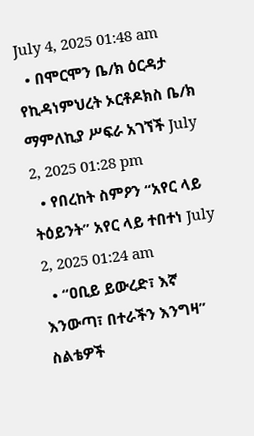July 4, 2025 01:48 am
  • በሞርሞን ቤ/ክ ዕርዳታ የኪዳነምህረት ኦርቶዶክስ ቤ/ክ ማምለኪያ ሥፍራ አገኘች July 2, 2025 01:28 pm
  • የበረከት ስምዖን “አየር ላይ ትዕይንት” አየር ላይ ተበተነ July 2, 2025 01:24 am
  • “ዐቢይ ይውረድ፣ እኛ እንውጣ፣ በተራችን እንግዛ” ስልቴዎች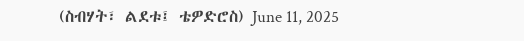(ስብሃት፣ ልደቱ፤ ቴዎድሮስ) June 11, 2025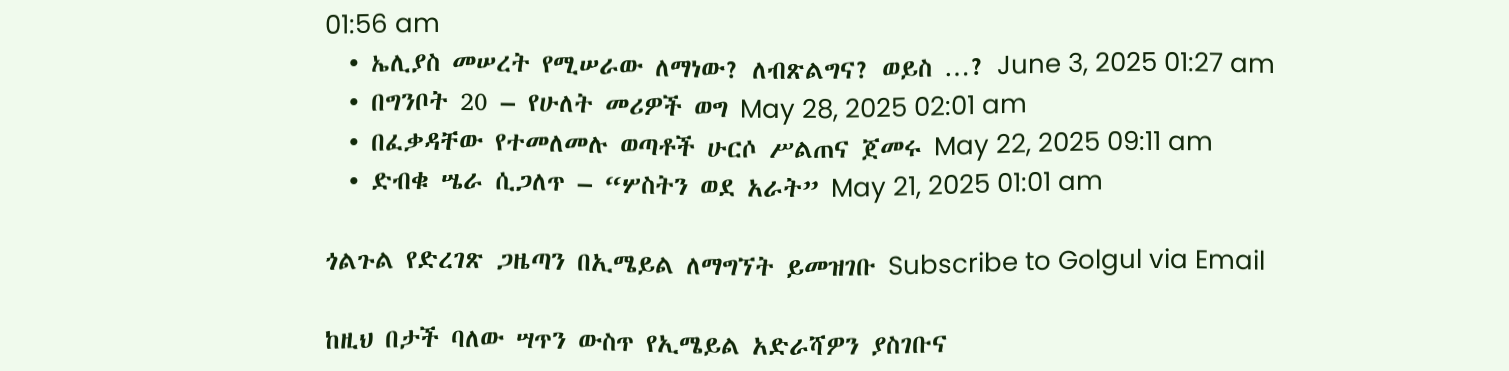01:56 am
  • ኤሊያስ መሠረት የሚሠራው ለማነው? ለብጽልግና? ወይስ …? June 3, 2025 01:27 am
  • በግንቦት 20 – የሁለት መሪዎች ወግ May 28, 2025 02:01 am
  • በፈቃዳቸው የተመለመሉ ወጣቶች ሁርሶ ሥልጠና ጀመሩ May 22, 2025 09:11 am
  • ድብቁ ሤራ ሲጋለጥ – “ሦስትን ወደ አራት” May 21, 2025 01:01 am

ጎልጉል የድረገጽ ጋዜጣን በኢሜይል ለማግኘት ይመዝገቡ Subscribe to Golgul via Email

ከዚህ በታች ባለው ሣጥን ውስጥ የኢሜይል አድራሻዎን ያስገቡና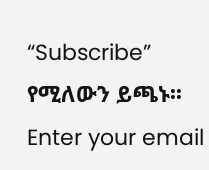“Subscribe” የሚለውን ይጫኑ፡፡
Enter your email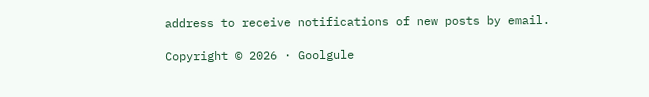address to receive notifications of new posts by email.

Copyright © 2026 · Goolgule